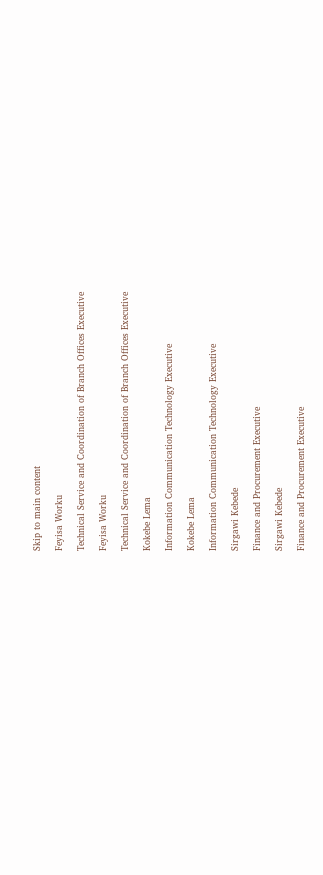Skip to main content

Feyisa Worku

Technical Service and Coordination of Branch Offices Executive

Feyisa Worku

Technical Service and Coordination of Branch Offices Executive

Kokebe Lema

Information Communication Technology Executive

Kokebe Lema

Information Communication Technology Executive

Sirgawi Kebede

Finance and Procurement Executive

Sirgawi Kebede

Finance and Procurement Executive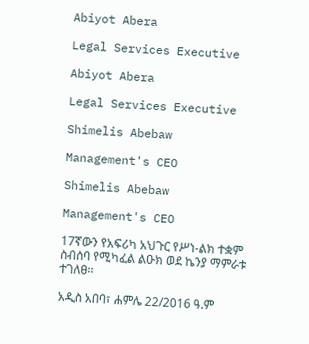Abiyot Abera

Legal Services Executive

Abiyot Abera

Legal Services Executive

Shimelis Abebaw

Management's CEO

Shimelis Abebaw

Management's CEO

17ኛውን የአፍሪካ አህጉር የሥነ-ልክ ተቋም ስብሰባ የሚካፈል ልዑክ ወደ ኬንያ ማምራቱ ተገለፀ፡፡

አዲስ አበባ፣ ሐምሌ 22/2016 ዓ.ም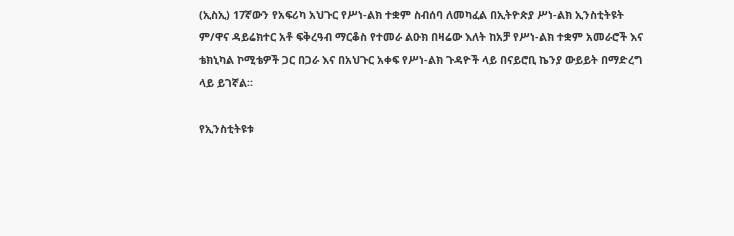(ኢስኢ) 17ኛውን የአፍሪካ አህጉር የሥነ-ልክ ተቋም ስብሰባ ለመካፈል በኢትዮጵያ ሥነ-ልክ ኢንስቲትዩት ም/ዋና ዳይሬክተር አቶ ፍቅረዓብ ማርቆስ የተመራ ልዑክ በዛሬው እለት ከአቻ የሥነ-ልክ ተቋም አመራሮች እና ቴክኒካል ኮሚቴዎች ጋር በጋራ እና በአህጉር አቀፍ የሥነ-ልክ ጉዳዮች ላይ በናይሮቢ ኬንያ ውይይት በማድረግ ላይ ይገኛል።

የኢንስቲትዩቱ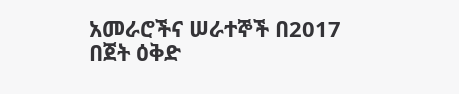አመራሮችና ሠራተኞች በ2017 በጀት ዕቅድ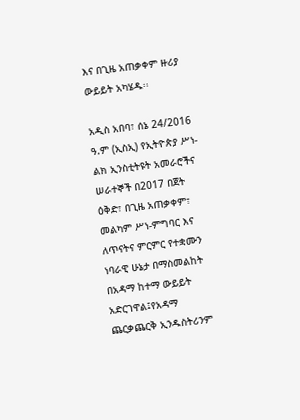እና በጊዜ አጠቃቀም ዙሪያ ውይይት አካሄዱ፡፡

አዲስ አበባ፣ ሰኔ 24/2016 ዓ.ም (ኢስኢ) የኢትዮጵያ ሥነ-ልክ ኢንስቲትዩት አመራሮችና ሠራተኞች በ2017 በጀት ዕቅድ፣ በጊዜ አጠቃቀም፣ መልካም ሥነ-ምግባር እና ለጥናትና ምርምር የተቋሙን ነባራዊ ሁኔታ በማስመልከት በአዳማ ከተማ ውይይት አድርገዋል፤የአዳማ ጨርቃጨርቅ ኢንዱስትሪንም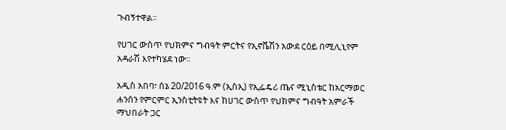ጉብኝተዋል፡፡

የሀገር ውስጥ የህክምና ግብዓት ምርትና የኢኖቬሽን አውደ ርዕይ በሚሊኒየም አዳራሽ እየተካሄደ ነው፡፡

አዲስ አበባ፣ ሰኔ 20/2016 ዓ.ም (ኢስኢ) የኢፌዴሪ ጤና ሚኒስቴር ከአርማወር ሐንሰን የምርምር ኢንስቲትዩት እና ከሀገር ውስጥ የህክምና ግብዓት አምራች ማህበራት ጋር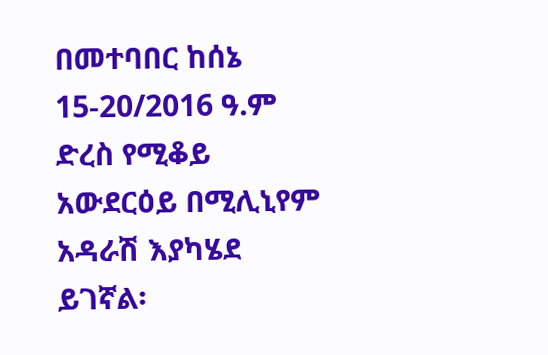በመተባበር ከሰኔ 15-20/2016 ዓ.ም ድረስ የሚቆይ አውደርዕይ በሚሊኒየም አዳራሽ እያካሄደ ይገኛል፡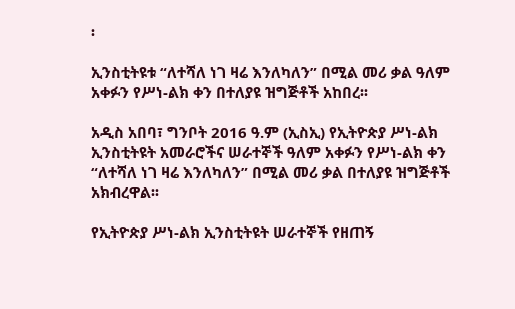፡

ኢንስቲትዩቱ “ለተሻለ ነገ ዛሬ እንለካለን” በሚል መሪ ቃል ዓለም አቀፉን የሥነ-ልክ ቀን በተለያዩ ዝግጅቶች አከበረ፡፡

አዲስ አበባ፣ ግንቦት 2016 ዓ.ም (ኢስኢ) የኢትዮጵያ ሥነ-ልክ ኢንስቲትዩት አመራሮችና ሠራተኞች ዓለም አቀፉን የሥነ-ልክ ቀን “ለተሻለ ነገ ዛሬ እንለካለን” በሚል መሪ ቃል በተለያዩ ዝግጅቶች አክብረዋል፡፡

የኢትዮጵያ ሥነ-ልክ ኢንስቲትዩት ሠራተኞች የዘጠኝ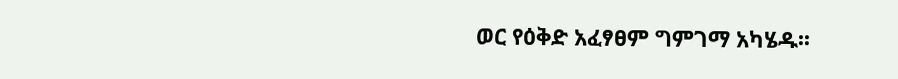ወር የዕቅድ አፈፃፀም ግምገማ አካሄዱ፡፡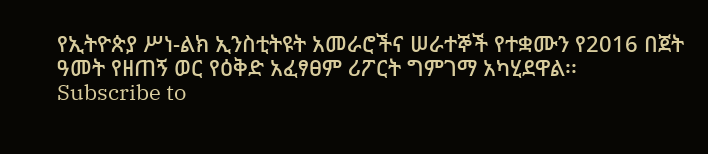የኢትዮጵያ ሥነ-ልክ ኢንስቲትዩት አመራሮችና ሠራተኞች የተቋሙን የ2016 በጀት ዓመት የዘጠኝ ወር የዕቅድ አፈፃፀም ሪፖርት ግምገማ አካሂደዋል፡፡
Subscribe to